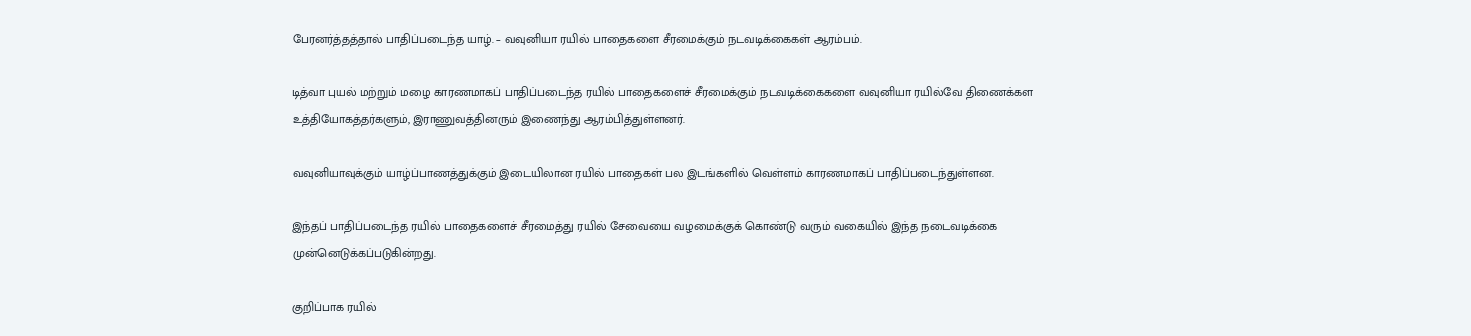பேரனர்த்தத்தால் பாதிப்படைந்த யாழ். – வவுனியா ரயில் பாதைகளை சீரமைக்கும் நடவடிக்கைகள் ஆரம்பம்.

டித்வா புயல் மற்றும் மழை காரணமாகப் பாதிப்படைந்த ரயில் பாதைகளைச் சீரமைக்கும் நடவடிக்கைகளை வவுனியா ரயில்வே திணைக்கள உத்தியோகத்தர்களும், இராணுவத்தினரும் இணைந்து ஆரம்பித்துள்ளனர்.

வவுனியாவுக்கும் யாழ்ப்பாணத்துக்கும் இடையிலான ரயில் பாதைகள் பல இடங்களில் வெள்ளம் காரணமாகப் பாதிப்படைந்துள்ளன.

இந்தப் பாதிப்படைந்த ரயில் பாதைகளைச் சீரமைத்து ரயில் சேவையை வழமைக்குக் கொண்டு வரும் வகையில் இந்த நடைவடிக்கை முன்னெடுக்கப்படுகின்றது.

குறிப்பாக ரயில்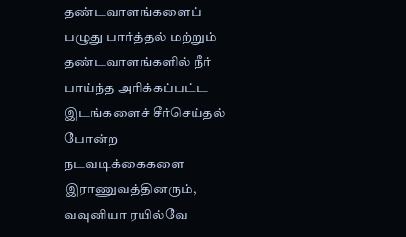தண்டவாளங்களைப் பழுது பார்த்தல் மற்றும் தண்டவாளங்களில் நீர் பாய்ந்த அரிக்கப்பட்ட இடங்களைச் சீர்செய்தல் போன்ற நடவடிக்கைகளை இராணுவத்தினரும், வவுனியா ரயில்வே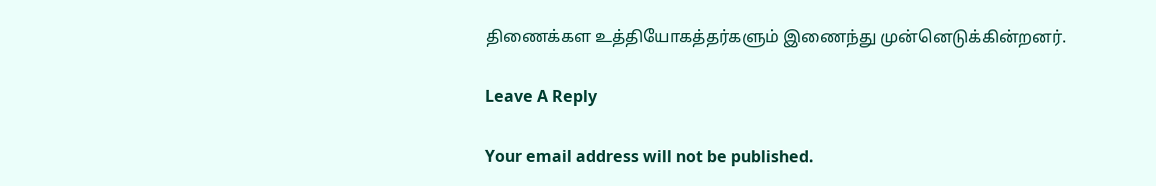திணைக்கள உத்தியோகத்தர்களும் இணைந்து முன்னெடுக்கின்றனர்.

Leave A Reply

Your email address will not be published.